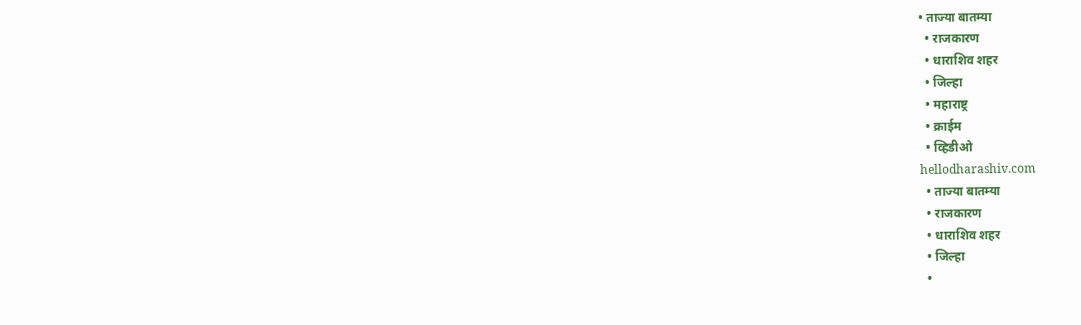• ताज्या बातम्या
  • राजकारण
  • धाराशिव शहर
  • जिल्हा
  • महाराष्ट्र
  • क्राईम
  • व्हिडीओ
hellodharashiv.com
  • ताज्या बातम्या
  • राजकारण
  • धाराशिव शहर
  • जिल्हा
  •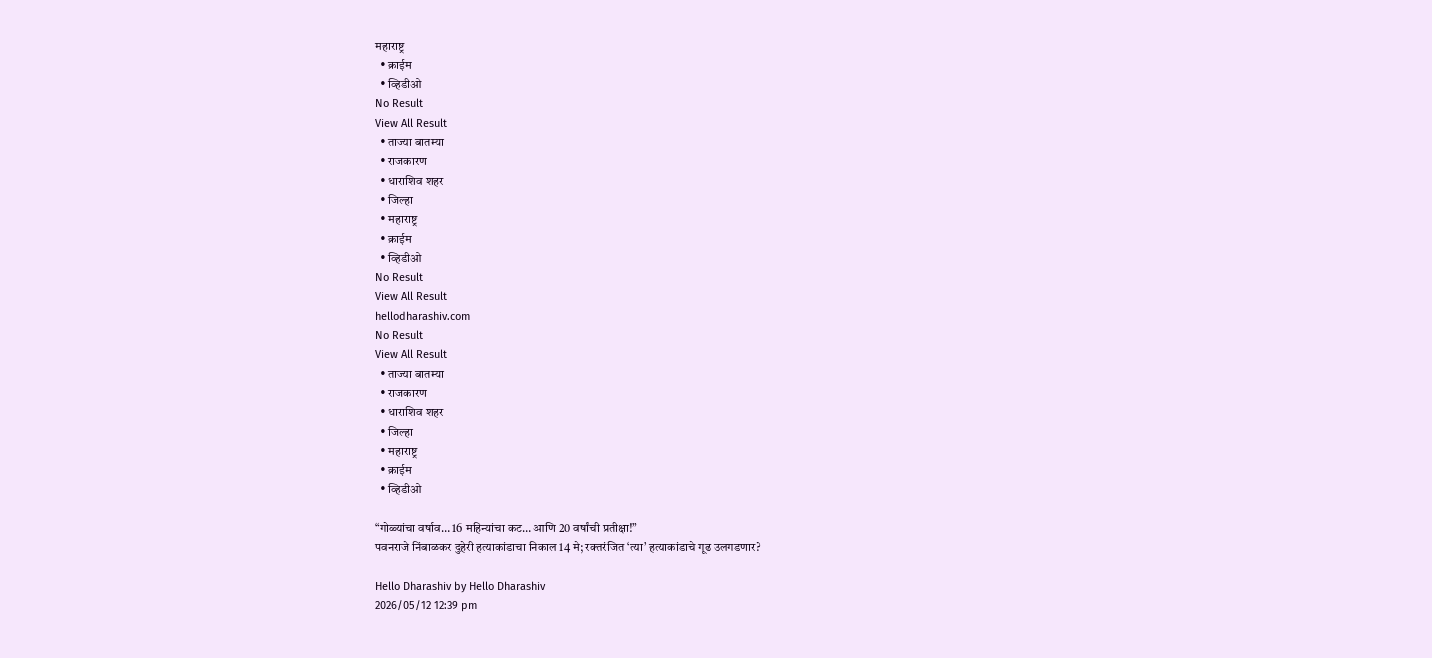महाराष्ट्र
  • क्राईम
  • व्हिडीओ
No Result
View All Result
  • ताज्या बातम्या
  • राजकारण
  • धाराशिव शहर
  • जिल्हा
  • महाराष्ट्र
  • क्राईम
  • व्हिडीओ
No Result
View All Result
hellodharashiv.com
No Result
View All Result
  • ताज्या बातम्या
  • राजकारण
  • धाराशिव शहर
  • जिल्हा
  • महाराष्ट्र
  • क्राईम
  • व्हिडीओ

“गोळ्यांचा वर्षाव… 16 महिन्यांचा कट… आणि 20 वर्षांची प्रतीक्षा!”
पवनराजे निंबाळकर दुहेरी हत्याकांडाचा निकाल 14 मे; रक्तरंजित ‘त्या’ हत्याकांडाचे गूढ उलगडणार?

Hello Dharashiv by Hello Dharashiv
2026/05/12 12:39 pm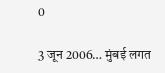0

3 जून 2006… मुंबई लगत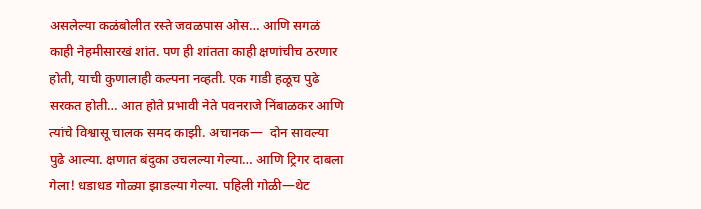असलेल्या कळंबोलीत रस्ते जवळपास ओस… आणि सगळं काही नेहमीसारखं शांत. पण ही शांतता काही क्षणांचीच ठरणार होती, याची कुणालाही कल्पना नव्हती. एक गाडी हळूच पुढे सरकत होती… आत होते प्रभावी नेते पवनराजे निंबाळकर आणि त्यांचे विश्वासू चालक समद काझी. अचानक—  दोन सावल्या पुढे आल्या. क्षणात बंदुका उचलल्या गेल्या… आणि ट्रिगर दाबला गेला! धडाधड गोळ्या झाडल्या गेल्या. पहिली गोळी—थेट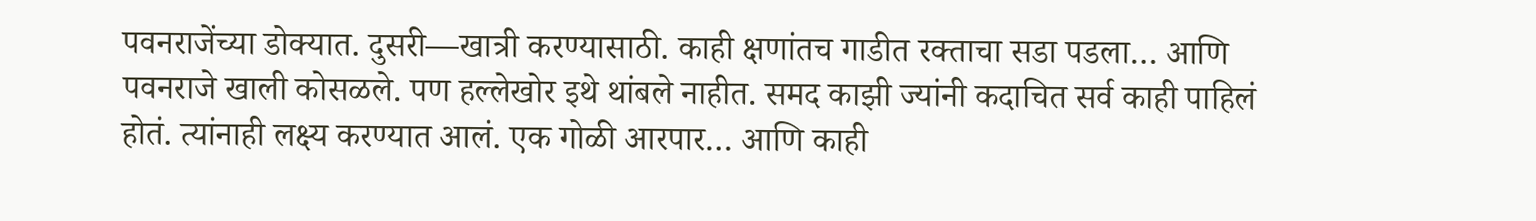पवनराजेंच्या डोक्यात. दुसरी—खात्री करण्यासाठी. काही क्षणांतच गाडीत रक्ताचा सडा पडला… आणि पवनराजे खाली कोसळले. पण हल्लेखोर इथे थांबले नाहीत. समद काझी ज्यांनी कदाचित सर्व काही पाहिलं होतं. त्यांनाही लक्ष्य करण्यात आलं. एक गोळी आरपार… आणि काही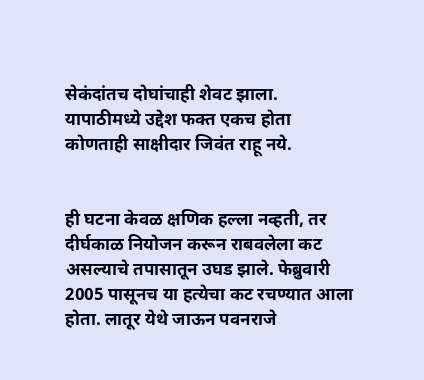सेकंदांतच दोघांचाही शेवट झाला. यापाठीमध्ये उद्देश फक्त एकच होता कोणताही साक्षीदार जिवंत राहू नये.


ही घटना केवळ क्षणिक हल्ला नव्हती, तर दीर्घकाळ नियोजन करून राबवलेला कट असल्याचे तपासातून उघड झाले. फेब्रुवारी 2005 पासूनच या हत्येचा कट रचण्यात आला होता. लातूर येथे जाऊन पवनराजे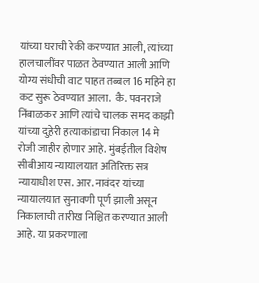यांच्या घराची रेकी करण्यात आली, त्यांच्या हालचालींवर पाळत ठेवण्यात आली आणि योग्य संधीची वाट पाहत तब्बल 16 महिने हा कट सुरू ठेवण्यात आला.  कै. पवनराजे निंबाळकर आणि त्यांचे चालक समद काझी यांच्या दुहेरी हत्याकांडाचा निकाल 14 मे रोजी जाहीर होणार आहे. मुंबईतील विशेष सीबीआय न्यायालयात अतिरिक्त सत्र न्यायाधीश एस. आर. नावंदर यांच्या न्यायालयात सुनावणी पूर्ण झाली असून निकालाची तारीख निश्चित करण्यात आली आहे. या प्रकरणाला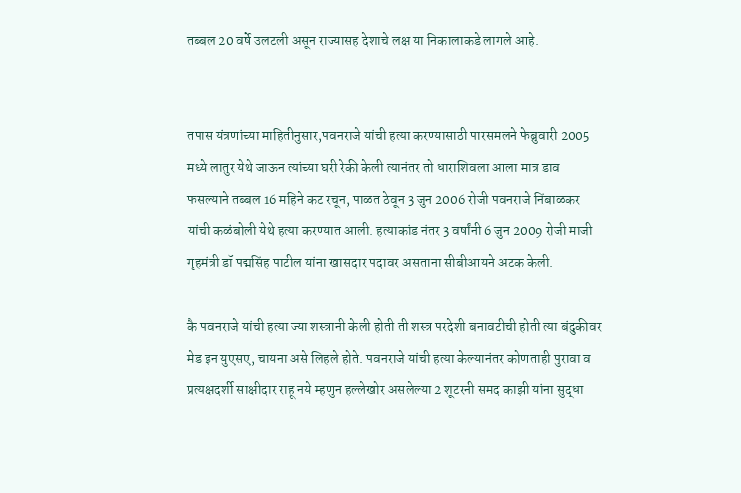तब्बल 20 वर्षे उलटली असून राज्यासह देशाचे लक्ष या निकालाकडे लागले आहे.


तपास यंत्रणांच्या माहितीनुसार,पवनराजे यांची हत्या करण्यासाठी पारसमलने फेब्रुवारी 2005 मध्ये लातुर येथे जाऊन त्यांच्या घरी रेकी केली त्यानंतर तो धाराशिवला आला मात्र डाव फसल्याने तब्बल 16 महिने कट रचून, पाळत ठेवून 3 जुन 2006 रोजी पवनराजे निंबाळकर यांची कळंबोली येथे हत्या करण्यात आली. हत्याकांड नंतर 3 वर्षांनी 6 जुन 2009 रोजी माजी गृहमंत्री डॉ पद्मसिंह पाटील यांना खासदार पदावर असताना सीबीआयने अटक केली.

कै पवनराजे यांची हत्या ज्या शस्त्रानी केली होती ती शस्त्र परदेशी बनावटीची होती त्या बंदुकीवर मेड इन युएसए, चायना असे लिहले होते. पवनराजे यांची हत्या केल्यानंतर कोणताही पुरावा व प्रत्यक्षदर्शी साक्षीदार राहू नये म्हणुन हल्लेखोर असलेल्या 2 शूटरनी समद काझी यांना सुद्धा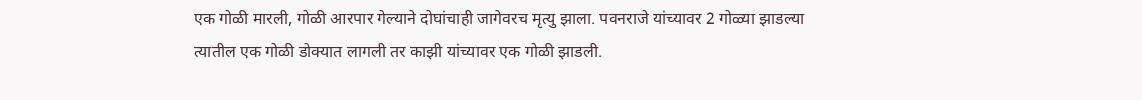एक गोळी मारली, गोळी आरपार गेल्याने दोघांचाही जागेवरच मृत्यु झाला. पवनराजे यांच्यावर 2 गोळ्या झाडल्या त्यातील एक गोळी डोक्यात लागली तर काझी यांच्यावर एक गोळी झाडली.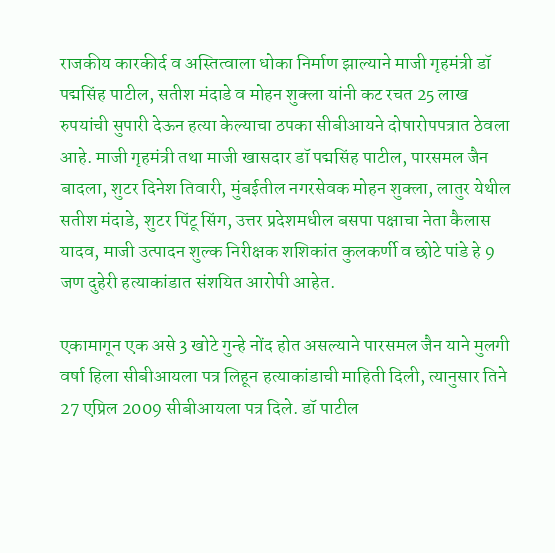राजकीय कारकीर्द व अस्तित्वाला धोका निर्माण झाल्याने माजी गृहमंत्री डॉ पद्मसिंह पाटील, सतीश मंदाडे व मोहन शुक्ला यांनी कट रचत 25 लाख रुपयांची सुपारी देऊन हत्या केल्याचा ठपका सीबीआयने दोषारोपपत्रात ठेवला आहे. माजी गृहमंत्री तथा माजी खासदार डॉ पद्मसिंह पाटील, पारसमल जैन बादला, शुटर दिनेश तिवारी, मुंबईतील नगरसेवक मोहन शुक्ला, लातुर येथील सतीश मंदाडे, शुटर पिंटू सिंग, उत्तर प्रदेशमधील बसपा पक्षाचा नेता कैलास यादव, माजी उत्पादन शुल्क निरीक्षक शशिकांत कुलकर्णी व छोटे पांडे हे 9 जण दुहेरी हत्याकांडात संशयित आरोपी आहेत.

एकामागून एक असे 3 खोटे गुन्हे नोंद होत असल्याने पारसमल जैन याने मुलगी वर्षा हिला सीबीआयला पत्र लिहून हत्याकांडाची माहिती दिली, त्यानुसार तिने 27 एप्रिल 2009 सीबीआयला पत्र दिले. डॉ पाटील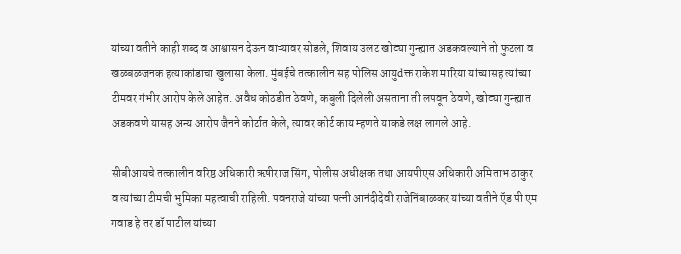यांच्या वतीने काही शब्द व आश्वासन देऊन वाऱ्यावर सोडले, शिवाय उलट खोट्या गुन्ह्यात अडकवल्याने तो फुटला व खळबळजनक हत्याकांडाचा खुलासा केला. मुंबईचे तत्कालीन सह पोलिस आयुdक्त राकेश मारिया यांच्यासह त्यांच्या टीमवर गंभीर आरोप केले आहेत. अवैध कोठडीत ठेवणे, कबुली दिलेली असताना ती लपवून ठेवणे, खोट्या गुन्ह्यात अडकवणे यासह अन्य आरोप जैनने कोर्टात केले, त्यावर कोर्ट काय म्हणते याकडे लक्ष लागले आहे.

सीबीआयचे तत्कालीन वरिष्ठ अधिकारी ऋषीराज सिंग, पोलीस अधीक्षक तथा आयपीएस अधिकारी अमिताभ ठाकुर व त्यांच्या टीमची भुमिका महत्वाची राहिली. पवनराजे यांच्या पत्नी आनंदीदेवी राजेनिंबाळकर यांच्या वतीने ऍड पी एम गवाड हे तर डॉ पाटील यांच्या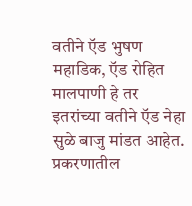वतीने ऍड भुषण महाडिक, ऍड रोहित मालपाणी हे तर इतरांच्या वतीने ऍड नेहा सुळे बाजु मांडत आहेत. प्रकरणातील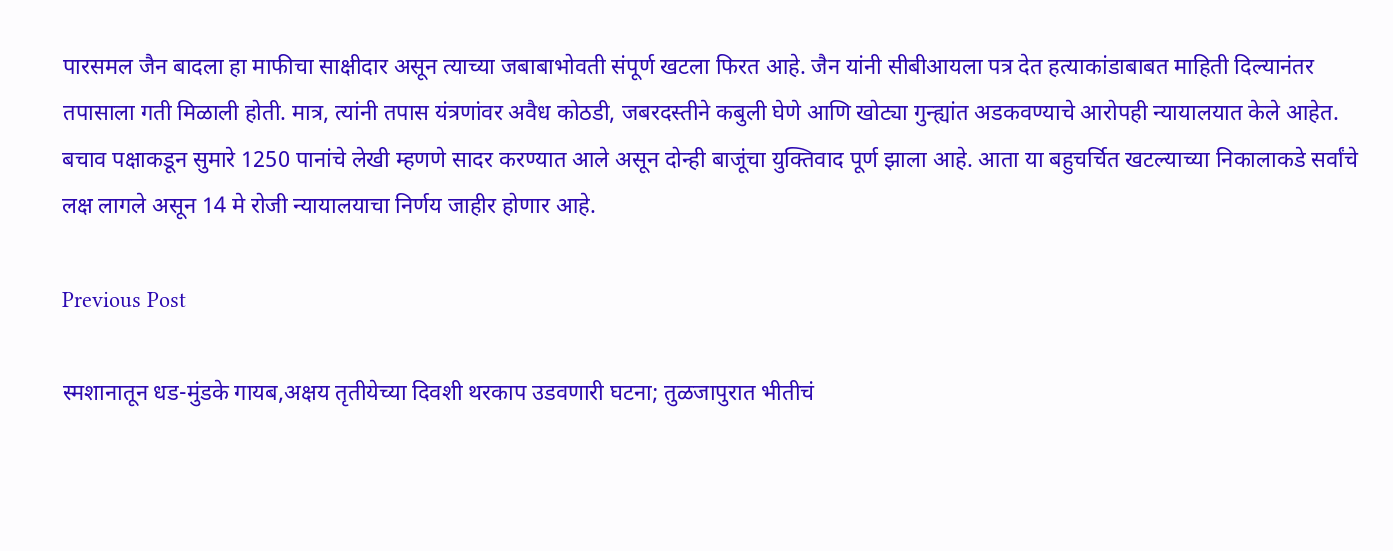पारसमल जैन बादला हा माफीचा साक्षीदार असून त्याच्या जबाबाभोवती संपूर्ण खटला फिरत आहे. जैन यांनी सीबीआयला पत्र देत हत्याकांडाबाबत माहिती दिल्यानंतर तपासाला गती मिळाली होती. मात्र, त्यांनी तपास यंत्रणांवर अवैध कोठडी, जबरदस्तीने कबुली घेणे आणि खोट्या गुन्ह्यांत अडकवण्याचे आरोपही न्यायालयात केले आहेत.
बचाव पक्षाकडून सुमारे 1250 पानांचे लेखी म्हणणे सादर करण्यात आले असून दोन्ही बाजूंचा युक्तिवाद पूर्ण झाला आहे. आता या बहुचर्चित खटल्याच्या निकालाकडे सर्वांचे लक्ष लागले असून 14 मे रोजी न्यायालयाचा निर्णय जाहीर होणार आहे.

Previous Post

स्मशानातून धड-मुंडके गायब,अक्षय तृतीयेच्या दिवशी थरकाप उडवणारी घटना; तुळजापुरात भीतीचं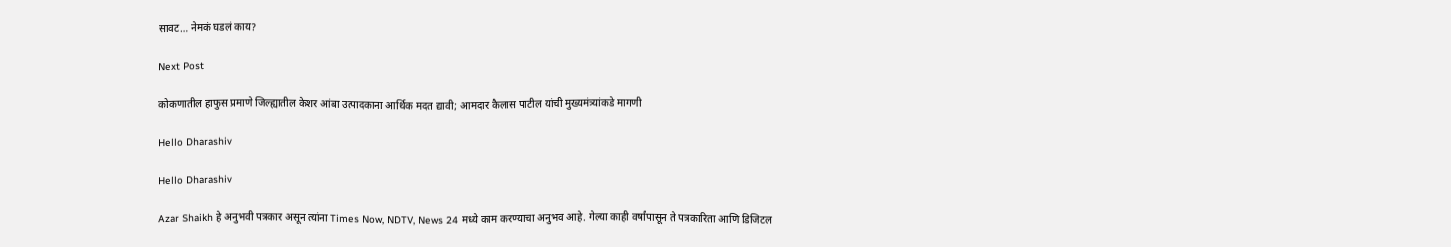सावट… नेमकं घडलं काय?

Next Post

कोकणातील हाफुस प्रमाणे जिल्ह्यातील केशर आंबा उत्पादकाना आर्थिक मदत द्यावी; आमदार कैलास पाटील यांची मुख्यमंत्र्यांकडे मागणी

Hello Dharashiv

Hello Dharashiv

Azar Shaikh हे अनुभवी पत्रकार असून त्यांना Times Now, NDTV, News 24 मध्ये काम करण्याचा अनुभव आहे. गेल्या काही वर्षांपासून ते पत्रकारिता आणि डिजिटल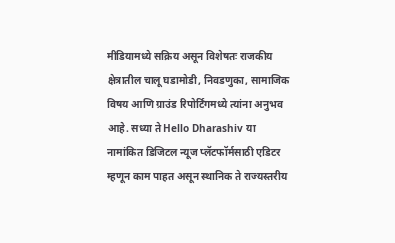मीडियामध्ये सक्रिय असून विशेषतः राजकीय क्षेत्रातील चालू घडामोडी, निवडणुका, सामाजिक विषय आणि ग्राउंड रिपोर्टिंगमध्ये त्यांना अनुभव आहे. सध्या ते Hello Dharashiv या नामांकित डिजिटल न्यूज प्लॅटफॉर्मसाठी एडिटर म्हणून काम पाहत असून स्थानिक ते राज्यस्तरीय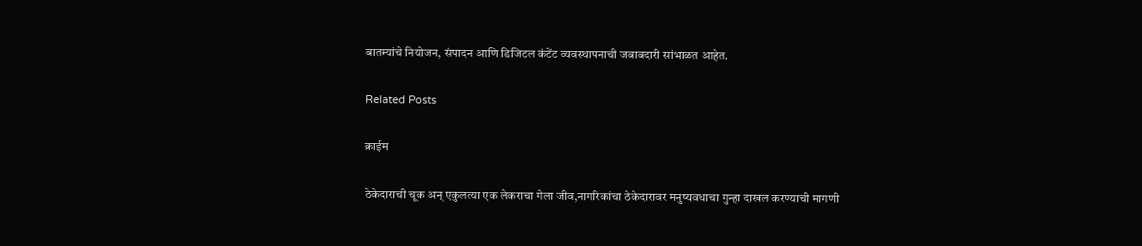बातम्यांचे नियोजन, संपादन आणि डिजिटल कंटेंट व्यवस्थापनाची जबाबदारी सांभाळत आहेत.

Related Posts

क्राईम

ठेकेदाराची चूक अन् एकुलत्या एक लेकराचा गेला जीव,नागरिकांचा ठेकेदारावर मनुष्यवधाचा गुन्हा दाखल करण्याची मागणी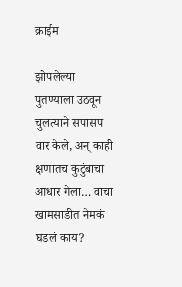क्राईम

झोपलेल्या पुतण्याला उठवून चुलत्याने सपासप वार केले, अन् काही क्षणातच कुटुंबाचा आधार गेला… वाचा खामसाडीत नेमकं घडलं काय?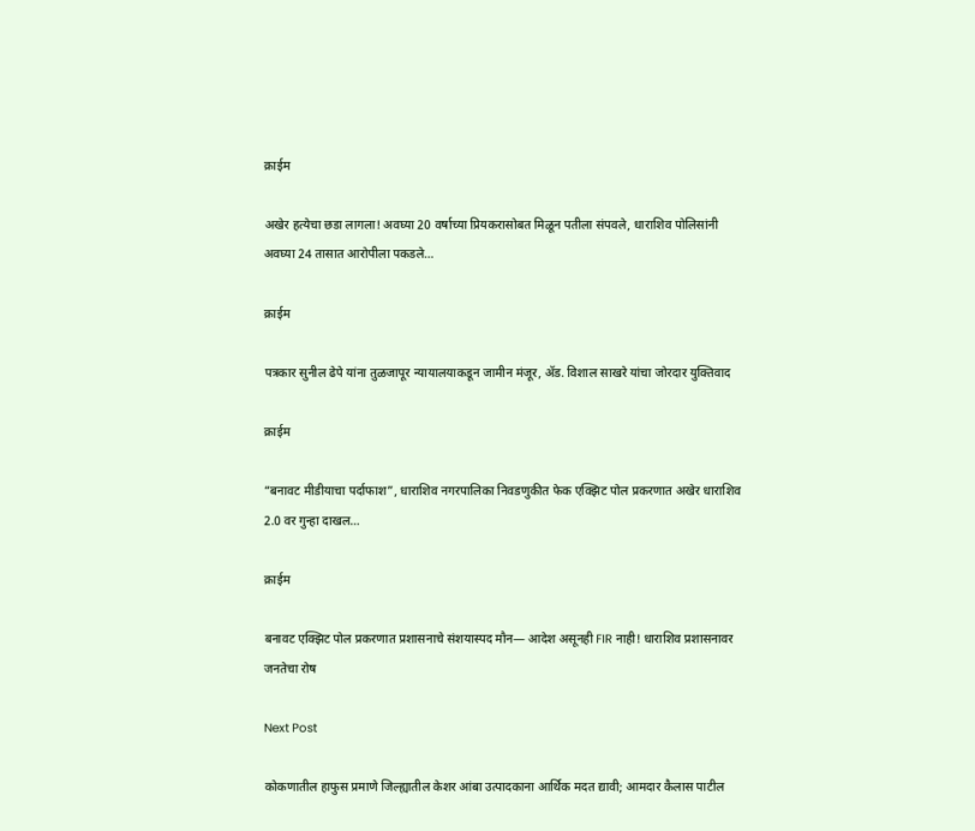क्राईम

अखेर हत्येचा छडा लागला! अवघ्या 20 वर्षाच्या प्रियकरासोबत मिळून पतीला संपवले, धाराशिव पोलिसांनी अवघ्या 24 तासात आरोपीला पकडले…

क्राईम

पत्रकार सुनील ढेपे यांना तुळजापूर न्यायालयाकडून जामीन मंजूर, ॲड. विशाल साखरे यांचा जोरदार युक्तिवाद

क्राईम

“बनावट मीडीयाचा पर्दाफाश”, धाराशिव नगरपालिका निवडणुकीत फेक एक्झिट पोल प्रकरणात अखेर धाराशिव 2.0 वर गुन्हा दाखल…

क्राईम

बनावट एक्झिट पोल प्रकरणात प्रशासनाचे संशयास्पद मौन— आदेश असूनही FIR नाही! धाराशिव प्रशासनावर जनतेचा रोष

Next Post

कोकणातील हाफुस प्रमाणे जिल्ह्यातील केशर आंबा उत्पादकाना आर्थिक मदत द्यावी; आमदार कैलास पाटील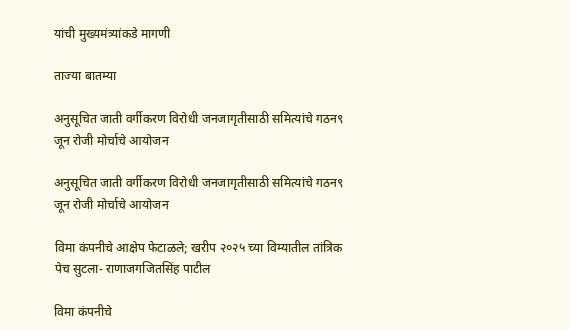यांची मुख्यमंत्र्यांकडे मागणी

ताज्या बातम्या

अनु‌सूचित जाती वर्गीकरण विरोधी जनजागृतीसाठी समित्यांचे गठन९ जून रोजी मोर्चाचे आयोजन

अनु‌सूचित जाती वर्गीकरण विरोधी जनजागृतीसाठी समित्यांचे गठन९ जून रोजी मोर्चाचे आयोजन

विमा कंपनीचे आक्षेप फेटाळले; खरीप २०२५ च्या विम्यातील तांत्रिक पेच सुटला- राणाजगजितसिंह पाटील

विमा कंपनीचे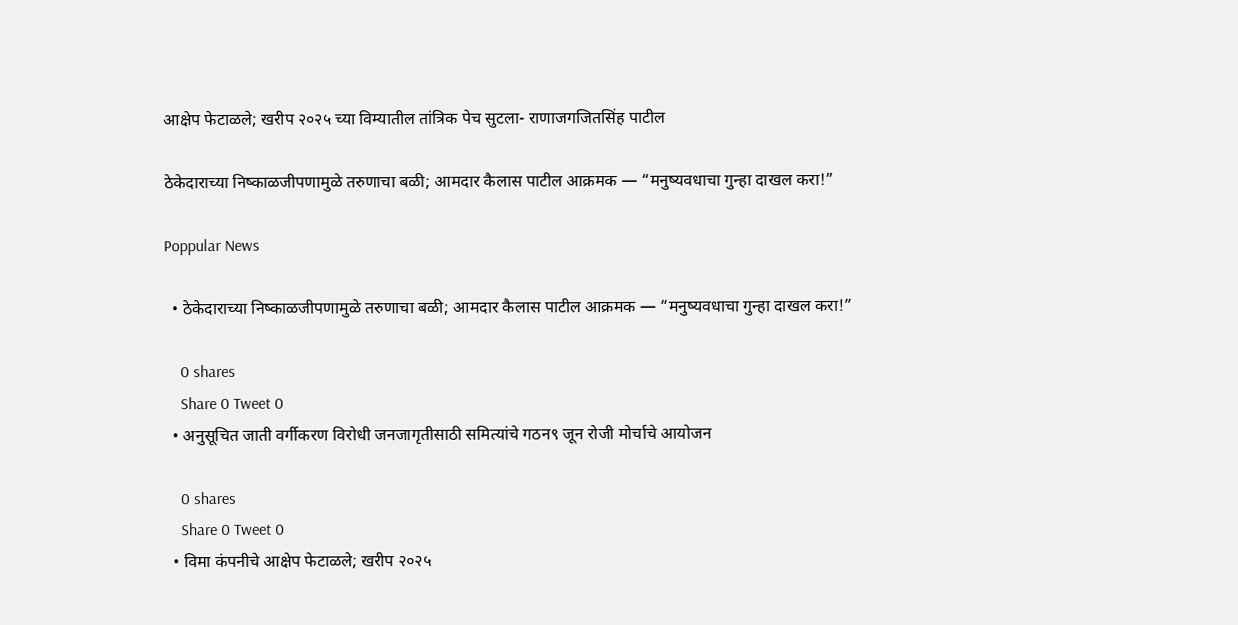आक्षेप फेटाळले; खरीप २०२५ च्या विम्यातील तांत्रिक पेच सुटला- राणाजगजितसिंह पाटील

ठेकेदाराच्या निष्काळजीपणामुळे तरुणाचा बळी; आमदार कैलास पाटील आक्रमक — “मनुष्यवधाचा गुन्हा दाखल करा!”

Poppular News

  • ठेकेदाराच्या निष्काळजीपणामुळे तरुणाचा बळी; आमदार कैलास पाटील आक्रमक — “मनुष्यवधाचा गुन्हा दाखल करा!”

    0 shares
    Share 0 Tweet 0
  • अनु‌सूचित जाती वर्गीकरण विरोधी जनजागृतीसाठी समित्यांचे गठन९ जून रोजी मोर्चाचे आयोजन

    0 shares
    Share 0 Tweet 0
  • विमा कंपनीचे आक्षेप फेटाळले; खरीप २०२५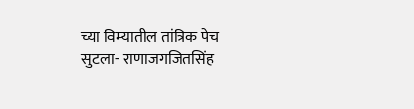च्या विम्यातील तांत्रिक पेच सुटला- राणाजगजितसिंह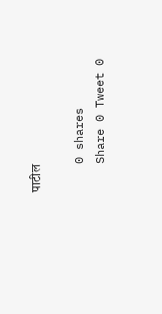पाटील

    0 shares
    Share 0 Tweet 0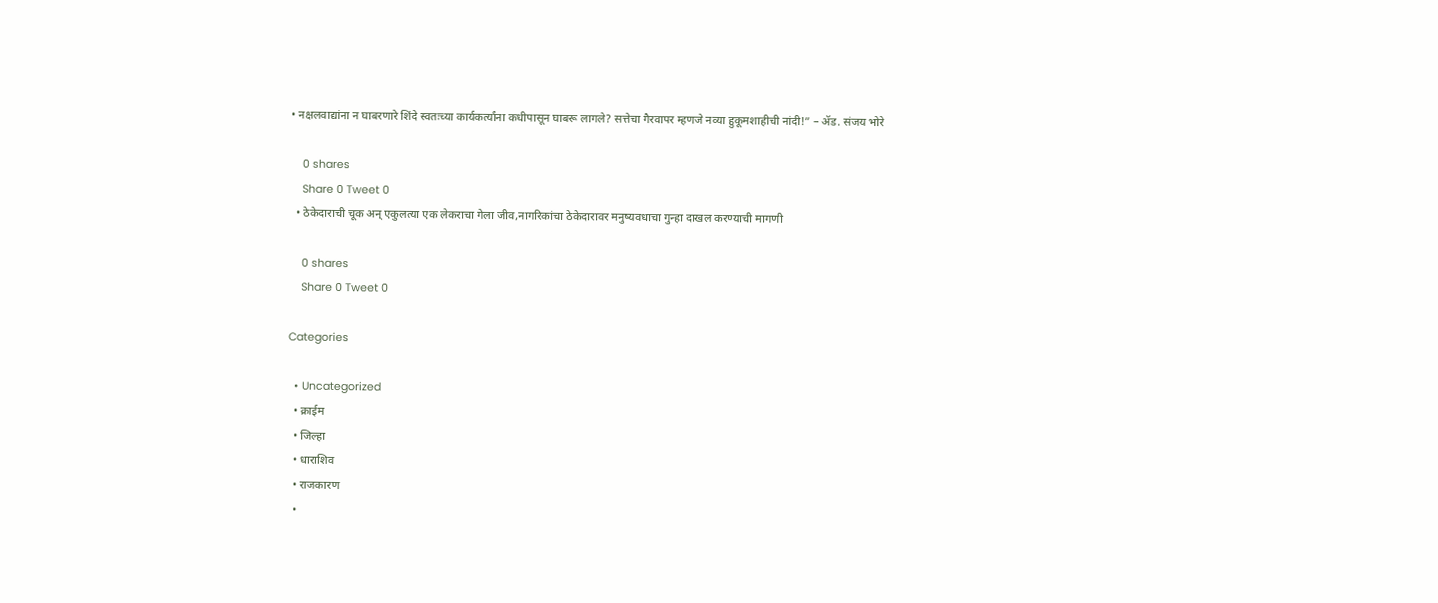• नक्षलवाद्यांना न घाबरणारे शिंदे स्वतःच्या कार्यकर्त्यांना कधीपासून घाबरू लागले? सत्तेचा गैरवापर म्हणजे नव्या हुकूमशाहीची नांदी!” – ॲड. संजय भोरे

    0 shares
    Share 0 Tweet 0
  • ठेकेदाराची चूक अन् एकुलत्या एक लेकराचा गेला जीव,नागरिकांचा ठेकेदारावर मनुष्यवधाचा गुन्हा दाखल करण्याची मागणी

    0 shares
    Share 0 Tweet 0

Categories

  • Uncategorized
  • क्राईम
  • जिल्हा
  • धाराशिव
  • राजकारण
  •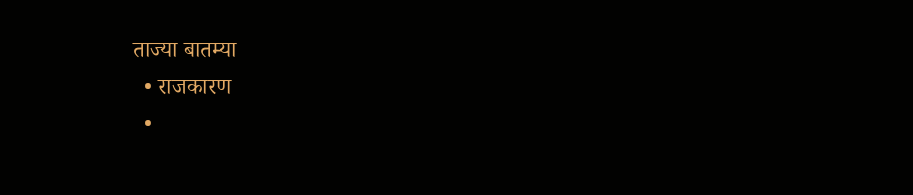ताज्या बातम्या
  • राजकारण
  •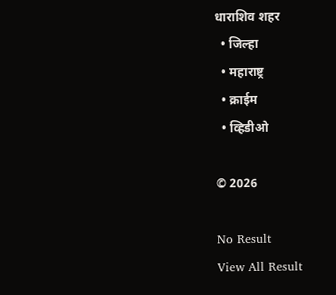धाराशिव शहर
  • जिल्हा
  • महाराष्ट्र
  • क्राईम
  • व्हिडीओ

© 2026

No Result
View All Result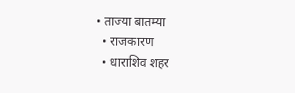• ताज्या बातम्या
  • राजकारण
  • धाराशिव शहर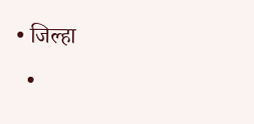• जिल्हा
  •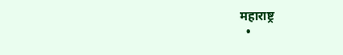महाराष्ट्र
  •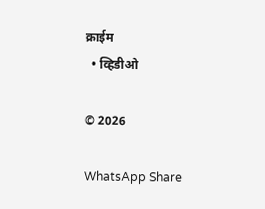क्राईम
  • व्हिडीओ

© 2026

WhatsApp Share